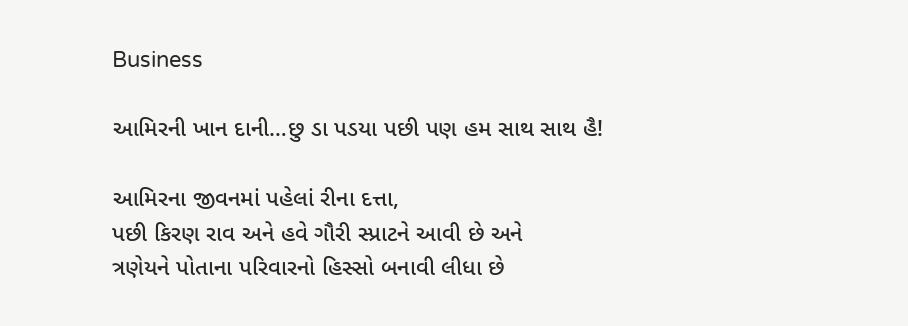Business

આમિરની ખાન દાની…છુ ડા પડયા પછી પણ હમ સાથ સાથ હૈ!

આમિરના જીવનમાં પહેલાં રીના દત્તા,
પછી કિરણ રાવ અને હવે ગૌરી સ્પ્રાટને આવી છે અને
ત્રણેયને પોતાના પરિવારનો હિસ્સો બનાવી લીધા છે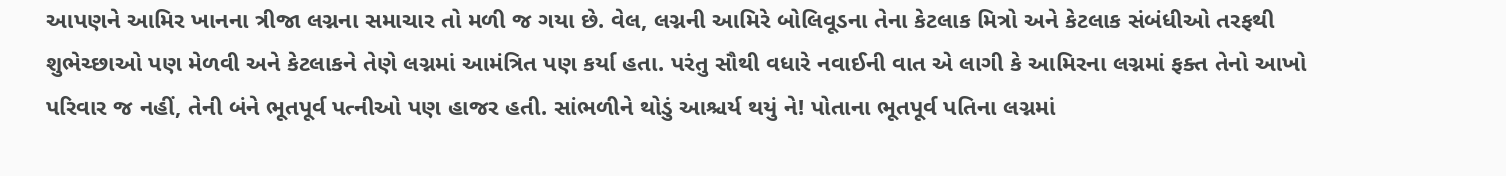આપણને આમિર ખાનના ત્રીજા લગ્નના સમાચાર તો મળી જ ગયા છે. વેલ, લગ્નની આમિરે બોલિવૂડના તેના કેટલાક મિત્રો અને કેટલાક સંબંધીઓ તરફથી શુભેચ્છાઓ પણ મેળવી અને કેટલાકને તેણે લગ્નમાં આમંત્રિત પણ કર્યા હતા. પરંતુ સૌથી વધારે નવાઈની વાત એ લાગી કે આમિરના લગ્નમાં ફક્ત તેનો આખો પરિવાર જ નહીં, તેની બંને ભૂતપૂર્વ પત્નીઓ પણ હાજર હતી. સાંભળીને થોડું આશ્ચર્ય થયું ને! પોતાના ભૂતપૂર્વ પતિના લગ્નમાં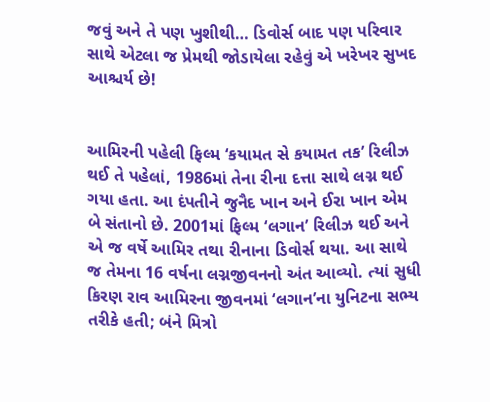જવું અને તે પણ ખુશીથી… ડિવોર્સ બાદ પણ પરિવાર સાથે એટલા જ પ્રેમથી જોડાયેલા રહેવું એ ખરેખર સુખદ આશ્ચર્ય છે!


આમિરની પહેલી ફિલ્મ ‘કયામત સે કયામત તક’ રિલીઝ થઈ તે પહેલાં, 1986માં તેના રીના દત્તા સાથે લગ્ન થઈ ગયા હતા. આ દંપતીને જુનૈદ ખાન અને ઈરા ખાન એમ બે સંતાનો છે. 2001માં ફિલ્મ ‘લગાન’ રિલીઝ થઈ અને એ જ વર્ષે આમિર તથા રીનાના ડિવોર્સ થયા. આ સાથે જ તેમના 16 વર્ષના લગ્નજીવનનો અંત આવ્યો. ત્યાં સુધી કિરણ રાવ આમિરના જીવનમાં ‘લગાન’ના યુનિટના સભ્ય તરીકે હતી; બંને મિત્રો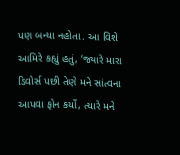પણ બન્યા નહોતા. આ વિશે આમિરે કહ્યું હતું, ‘જ્યારે મારા ડિવોર્સ પછી તેણે મને સાંત્વના આપવા ફોન કર્યો, ત્યારે મને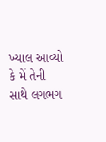ખ્યાલ આવ્યો કે મેં તેની સાથે લગભગ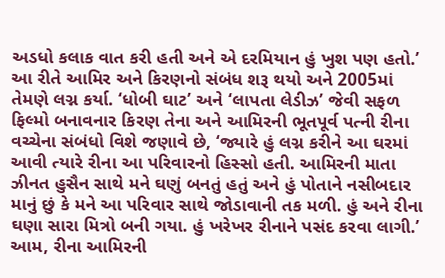અડધો કલાક વાત કરી હતી અને એ દરમિયાન હું ખુશ પણ હતો.’
આ રીતે આમિર અને કિરણનો સંબંધ શરૂ થયો અને 2005માં તેમણે લગ્ન કર્યા. ‘ધોબી ઘાટ’ અને ‘લાપતા લેડીઝ’ જેવી સફળ ફિલ્મો બનાવનાર કિરણ તેના અને આમિરની ભૂતપૂર્વ પત્ની રીના વચ્ચેના સંબંધો વિશે જણાવે છે, ‘જ્યારે હું લગ્ન કરીને આ ઘરમાં આવી ત્યારે રીના આ પરિવારનો હિસ્સો હતી. આમિરની માતા ઝીનત હુસૈન સાથે મને ઘણું બનતું હતું અને હું પોતાને નસીબદાર માનું છું કે મને આ પરિવાર સાથે જોડાવાની તક મળી. હું અને રીના ઘણા સારા મિત્રો બની ગયા. હું ખરેખર રીનાને પસંદ કરવા લાગી.’
આમ, રીના આમિરની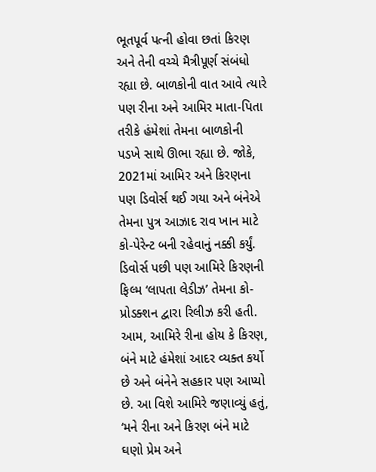ભૂતપૂર્વ પત્ની હોવા છતાં કિરણ અને તેની વચ્ચે મૈત્રીપૂર્ણ સંબંધો રહ્યા છે. બાળકોની વાત આવે ત્યારે પણ રીના અને આમિર માતા-પિતા તરીકે હંમેશાં તેમના બાળકોની પડખે સાથે ઊભા રહ્યા છે. જોકે, 2021માં આમિર અને કિરણના પણ ડિવોર્સ થઈ ગયા અને બંનેએ તેમના પુત્ર આઝાદ રાવ ખાન માટે કો-પેરેન્ટ બની રહેવાનું નક્કી કર્યું. ડિવોર્સ પછી પણ આમિરે કિરણની ફિલ્મ ‘લાપતા લેડીઝ’ તેમના કો-પ્રોડક્શન દ્વારા રિલીઝ કરી હતી. આમ, આમિરે રીના હોય કે કિરણ, બંને માટે હંમેશાં આદર વ્યક્ત કર્યો છે અને બંનેને સહકાર પણ આપ્યો છે. આ વિશે આમિરે જણાવ્યું હતું, ‘મને રીના અને કિરણ બંને માટે ઘણો પ્રેમ અને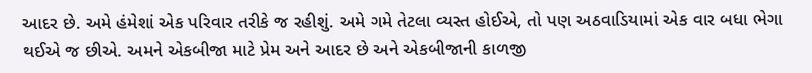આદર છે. અમે હંમેશાં એક પરિવાર તરીકે જ રહીશું. અમે ગમે તેટલા વ્યસ્ત હોઈએ, તો પણ અઠવાડિયામાં એક વાર બધા ભેગા થઈએ જ છીએ. અમને એકબીજા માટે પ્રેમ અને આદર છે અને એકબીજાની કાળજી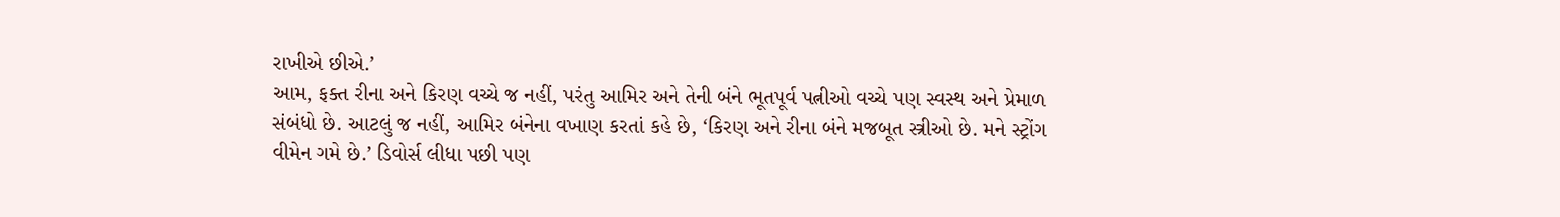રાખીએ છીએ.’
આમ, ફક્ત રીના અને કિરણ વચ્ચે જ નહીં, પરંતુ આમિર અને તેની બંને ભૂતપૂર્વ પત્નીઓ વચ્ચે પણ સ્વસ્થ અને પ્રેમાળ સંબંધો છે. આટલું જ નહીં, આમિર બંનેના વખાણ કરતાં કહે છે, ‘કિરણ અને રીના બંને મજબૂત સ્ત્રીઓ છે. મને સ્ટ્રોંગ વીમેન ગમે છે.’ ડિવોર્સ લીધા પછી પણ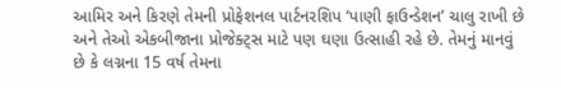આમિર અને કિરણે તેમની પ્રોફેશનલ પાર્ટનરશિપ ‘પાણી ફાઉન્ડેશન’ ચાલુ રાખી છે અને તેઓ એકબીજાના પ્રોજેક્ટ્સ માટે પણ ઘણા ઉત્સાહી રહે છે. તેમનું માનવું છે કે લગ્નના 15 વર્ષ તેમના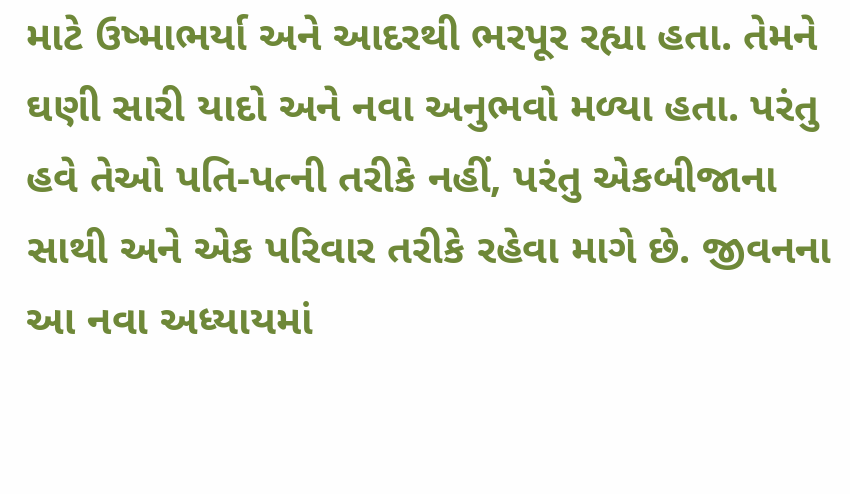માટે ઉષ્માભર્યા અને આદરથી ભરપૂર રહ્યા હતા. તેમને ઘણી સારી યાદો અને નવા અનુભવો મળ્યા હતા. પરંતુ હવે તેઓ પતિ-પત્ની તરીકે નહીં, પરંતુ એકબીજાના સાથી અને એક પરિવાર તરીકે રહેવા માગે છે. જીવનના આ નવા અધ્યાયમાં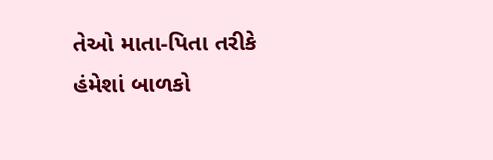તેઓ માતા-પિતા તરીકે હંમેશાં બાળકો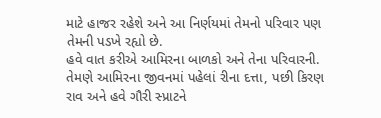માટે હાજર રહેશે અને આ નિર્ણયમાં તેમનો પરિવાર પણ તેમની પડખે રહ્યો છે.
હવે વાત કરીએ આમિરના બાળકો અને તેના પરિવારની. તેમણે આમિરના જીવનમાં પહેલાં રીના દત્તા, પછી કિરણ રાવ અને હવે ગૌરી સ્પ્રાટને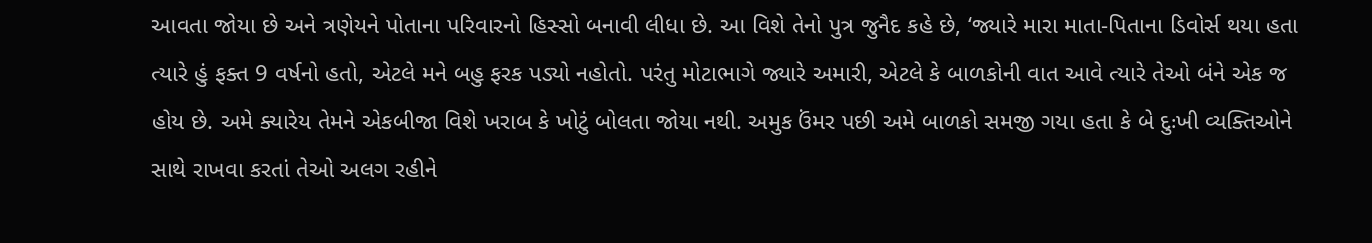આવતા જોયા છે અને ત્રણેયને પોતાના પરિવારનો હિસ્સો બનાવી લીધા છે. આ વિશે તેનો પુત્ર જુનૈદ કહે છે, ‘જ્યારે મારા માતા-પિતાના ડિવોર્સ થયા હતા ત્યારે હું ફક્ત 9 વર્ષનો હતો, એટલે મને બહુ ફરક પડ્યો નહોતો. પરંતુ મોટાભાગે જ્યારે અમારી, એટલે કે બાળકોની વાત આવે ત્યારે તેઓ બંને એક જ હોય છે. અમે ક્યારેય તેમને એકબીજા વિશે ખરાબ કે ખોટું બોલતા જોયા નથી. અમુક ઉંમર પછી અમે બાળકો સમજી ગયા હતા કે બે દુઃખી વ્યક્તિઓને સાથે રાખવા કરતાં તેઓ અલગ રહીને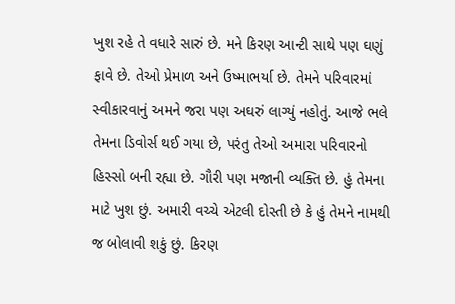ખુશ રહે તે વધારે સારું છે. મને કિરણ આન્ટી સાથે પણ ઘણું ફાવે છે. તેઓ પ્રેમાળ અને ઉષ્માભર્યા છે. તેમને પરિવારમાં સ્વીકારવાનું અમને જરા પણ અઘરું લાગ્યું નહોતું. આજે ભલે તેમના ડિવોર્સ થઈ ગયા છે, પરંતુ તેઓ અમારા પરિવારનો હિસ્સો બની રહ્યા છે. ગૌરી પણ મજાની વ્યક્તિ છે. હું તેમના માટે ખુશ છું. અમારી વચ્ચે એટલી દોસ્તી છે કે હું તેમને નામથી જ બોલાવી શકું છું. કિરણ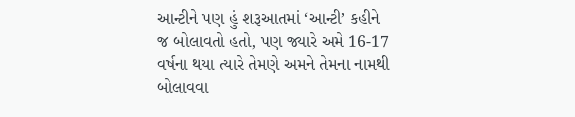આન્ટીને પણ હું શરૂઆતમાં ‘આન્ટી’ કહીને જ બોલાવતો હતો, પણ જ્યારે અમે 16-17 વર્ષના થયા ત્યારે તેમણે અમને તેમના નામથી બોલાવવા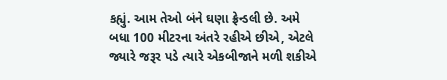કહ્યું. આમ તેઓ બંને ઘણા ફ્રેન્ડલી છે. અમે બધા 100 મીટરના અંતરે રહીએ છીએ, એટલે જ્યારે જરૂર પડે ત્યારે એકબીજાને મળી શકીએ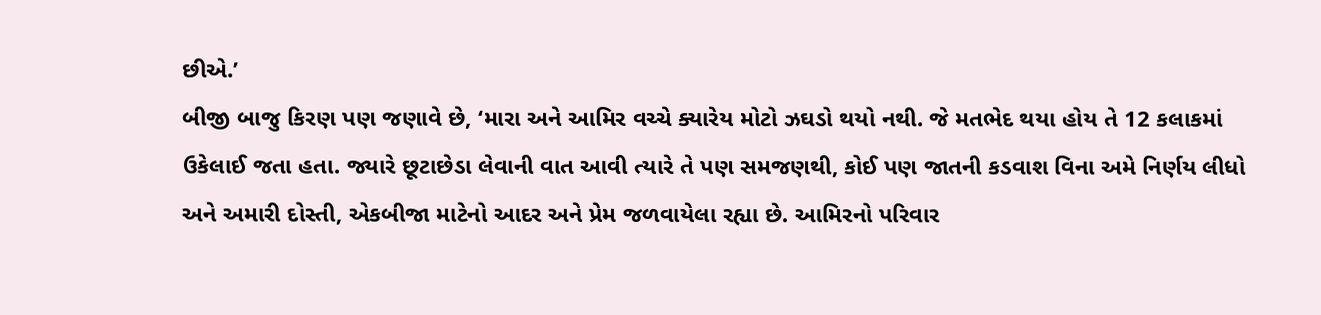છીએ.’
બીજી બાજુ કિરણ પણ જણાવે છે, ‘મારા અને આમિર વચ્ચે ક્યારેય મોટો ઝઘડો થયો નથી. જે મતભેદ થયા હોય તે 12 કલાકમાં ઉકેલાઈ જતા હતા. જ્યારે છૂટાછેડા લેવાની વાત આવી ત્યારે તે પણ સમજણથી, કોઈ પણ જાતની કડવાશ વિના અમે નિર્ણય લીધો અને અમારી દોસ્તી, એકબીજા માટેનો આદર અને પ્રેમ જળવાયેલા રહ્યા છે. આમિરનો પરિવાર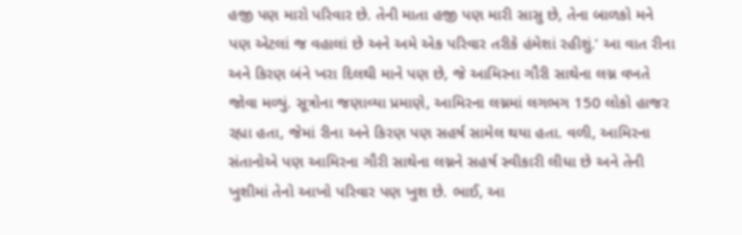હજી પણ મારો પરિવાર છે. તેની માતા હજી પણ મારી સાસુ છે, તેના બાળકો મને પણ એટલાં જ વહાલાં છે અને અમે એક પરિવાર તરીકે હંમેશાં રહીશું.’ આ વાત રીના અને કિરણ બંને ખરા દિલથી માને પણ છે, જે આમિરના ગૌરી સાથેના લગ્ન વખતે જોવા મળ્યું. સૂત્રોના જણાવ્યા પ્રમાણે, આમિરના લગ્નમાં લગભગ 150 લોકો હાજર રહ્યા હતા, જેમાં રીના અને કિરણ પણ સહર્ષ સામેલ થયા હતા. વળી, આમિરના સંતાનોએ પણ આમિરના ગૌરી સાથેના લગ્નને સહર્ષ સ્વીકારી લીધા છે અને તેની ખુશીમાં તેનો આખો પરિવાર પણ ખુશ છે. ભાઈ, આ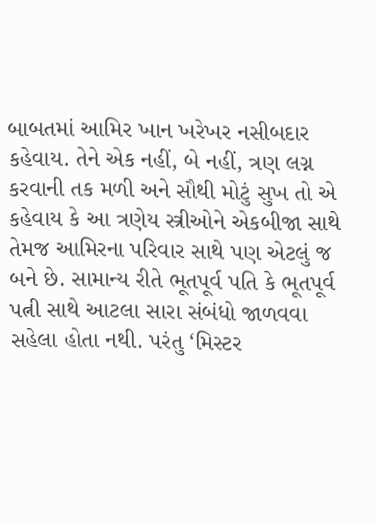બાબતમાં આમિર ખાન ખરેખર નસીબદાર કહેવાય. તેને એક નહીં, બે નહીં, ત્રણ લગ્ન કરવાની તક મળી અને સૌથી મોટું સુખ તો એ કહેવાય કે આ ત્રણેય સ્ત્રીઓને એકબીજા સાથે તેમજ આમિરના પરિવાર સાથે પણ એટલું જ બને છે. સામાન્ય રીતે ભૂતપૂર્વ પતિ કે ભૂતપૂર્વ પત્ની સાથે આટલા સારા સંબંધો જાળવવા સહેલા હોતા નથી. પરંતુ ‘મિસ્ટર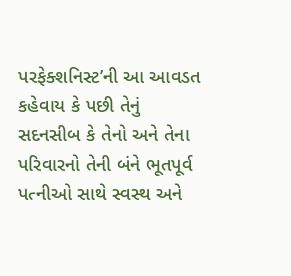પરફેક્શનિસ્ટ’ની આ આવડત કહેવાય કે પછી તેનું સદનસીબ કે તેનો અને તેના પરિવારનો તેની બંને ભૂતપૂર્વ પત્નીઓ સાથે સ્વસ્થ અને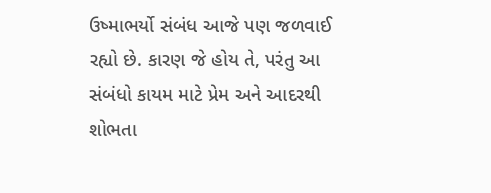ઉષ્માભર્યો સંબંધ આજે પણ જળવાઈ રહ્યો છે. કારણ જે હોય તે, પરંતુ આ સંબંધો કાયમ માટે પ્રેમ અને આદરથી શોભતા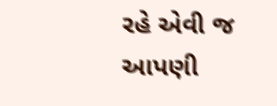રહે એવી જ આપણી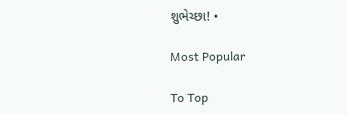શુભેચ્છા! •

Most Popular

To Top